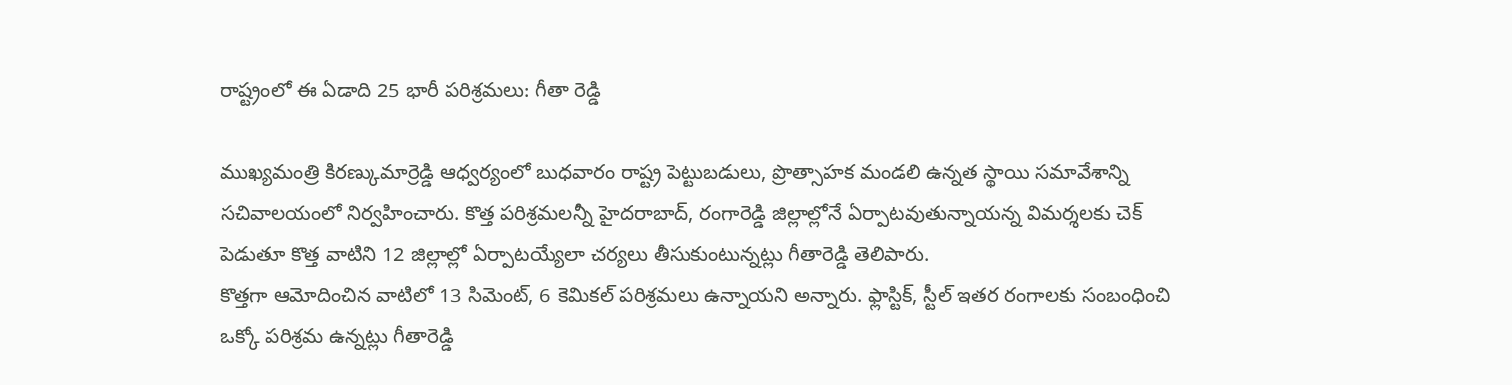రాష్ట్రంలో ఈ ఏడాది 25 భారీ పరిశ్రమలు: గీతా రెడ్డి

ముఖ్యమంత్రి కిరణ్కుమార్రెడ్డి ఆధ్వర్యంలో బుధవారం రాష్ట్ర పెట్టుబడులు, ప్రొత్సాహక మండలి ఉన్నత స్థాయి సమావేశాన్ని సచివాలయంలో నిర్వహించారు. కొత్త పరిశ్రమలన్నీ హైదరాబాద్, రంగారెడ్డి జిల్లాల్లోనే ఏర్పాటవుతున్నాయన్న విమర్శలకు చెక్ పెడుతూ కొత్త వాటిని 12 జిల్లాల్లో ఏర్పాటయ్యేలా చర్యలు తీసుకుంటున్నట్లు గీతారెడ్డి తెలిపారు.
కొత్తగా ఆమోదించిన వాటిలో 13 సిమెంట్, 6 కెమికల్ పరిశ్రమలు ఉన్నాయని అన్నారు. ఫ్లాస్టిక్, స్టీల్ ఇతర రంగాలకు సంబంధించి ఒక్కో పరిశ్రమ ఉన్నట్లు గీతారెడ్డి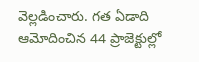వెల్లడించారు. గత ఏడాది ఆమోదించిన 44 ప్రాజెక్టుల్లో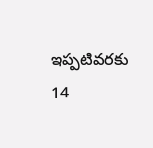ఇప్పటివరకు 14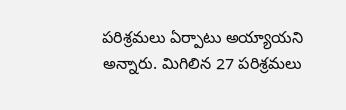పరిశ్రమలు ఏర్పాటు అయ్యాయని అన్నారు. మిగిలిన 27 పరిశ్రమలు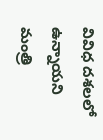వివిధ దశలలో ఉన్నాయని మంత్రి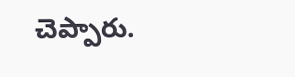చెప్పారు.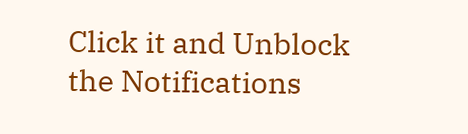Click it and Unblock the Notifications